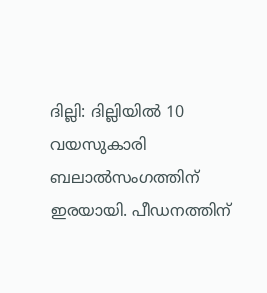ദില്ലി: ദില്ലിയിൽ 10 വയസുകാരി ബലാൽസംഗത്തിന് ഇരയായി. പീഡനത്തിന്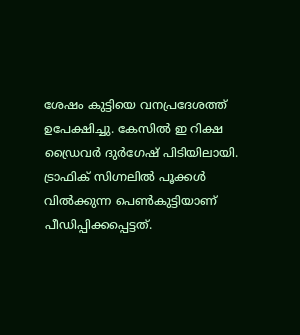ശേഷം കുട്ടിയെ വനപ്രദേശത്ത് ഉപേക്ഷിച്ചു. കേസിൽ ഇ റിക്ഷ ഡ്രൈവർ ദുർഗേഷ് പിടിയിലായി.
ട്രാഫിക് സിഗ്നലിൽ പൂക്കൾ വിൽക്കുന്ന പെൺകുട്ടിയാണ് പീഡിപ്പിക്കപ്പെട്ടത്.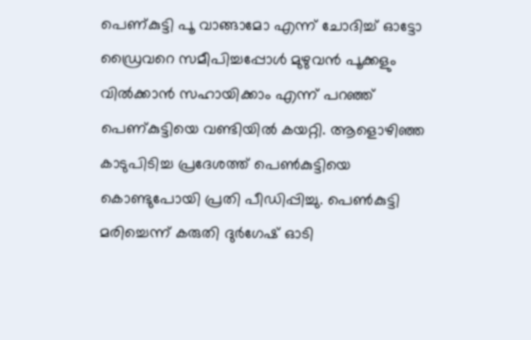പെണ്കുട്ടി പൂ വാങ്ങാമോ എന്ന് ചോദിച്ച് ഓട്ടോ ഡ്രൈവറെ സമീപിച്ചപ്പോൾ മുഴുവൻ പൂക്കളും വിൽക്കാൻ സഹായിക്കാം എന്ന് പറഞ്ഞ് പെണ്കുട്ടിയെ വണ്ടിയിൽ കയറ്റി. ആളൊഴിഞ്ഞ കാടുപിടിച്ച പ്രദേശത്ത് പെൺകുട്ടിയെ കൊണ്ടുപോയി പ്രതി പീഡിപ്പിച്ചു. പെൺകുട്ടി മരിച്ചെന്ന് കരുതി ദുർഗേഷ് ഓടി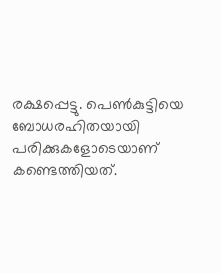രക്ഷപ്പെട്ടു. പെൺകുട്ടിയെ ബോധരഹിതയായി പരിക്കുകളോടെയാണ് കണ്ടെത്തിയത്.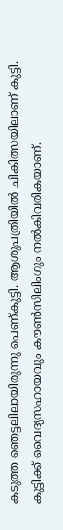കടുത്ത ഞെട്ടലിലായിരുന്നു പെണ്കുട്ടി. ആശുപത്രിയിൽ ചികിത്സയിലാണ് കുട്ടി. കുട്ടിക്ക് വൈദ്യസഹായവും കൗൺസിലിംഗും നൽകിവരികയാണ്.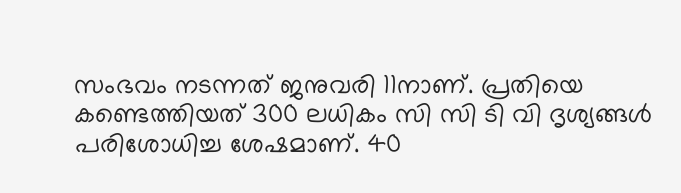സംഭവം നടന്നത് ജനുവരി 11നാണ്. പ്രതിയെ കണ്ടെത്തിയത് 300 ലധികം സി സി ടി വി ദൃശ്യങ്ങൾ പരിശോധിച്ച ശേഷമാണ്. 40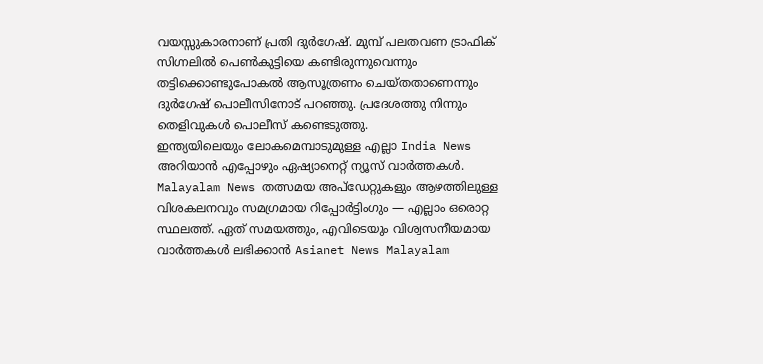വയസ്സുകാരനാണ് പ്രതി ദുർഗേഷ്. മുമ്പ് പലതവണ ട്രാഫിക് സിഗ്നലിൽ പെൺകുട്ടിയെ കണ്ടിരുന്നുവെന്നും തട്ടിക്കൊണ്ടുപോകൽ ആസൂത്രണം ചെയ്തതാണെന്നും ദുർഗേഷ് പൊലീസിനോട് പറഞ്ഞു. പ്രദേശത്തു നിന്നും തെളിവുകൾ പൊലീസ് കണ്ടെടുത്തു.
ഇന്ത്യയിലെയും ലോകമെമ്പാടുമുള്ള എല്ലാ India News അറിയാൻ എപ്പോഴും ഏഷ്യാനെറ്റ് ന്യൂസ് വാർത്തകൾ. Malayalam News തത്സമയ അപ്ഡേറ്റുകളും ആഴത്തിലുള്ള വിശകലനവും സമഗ്രമായ റിപ്പോർട്ടിംഗും — എല്ലാം ഒരൊറ്റ സ്ഥലത്ത്. ഏത് സമയത്തും, എവിടെയും വിശ്വസനീയമായ വാർത്തകൾ ലഭിക്കാൻ Asianet News Malayalam